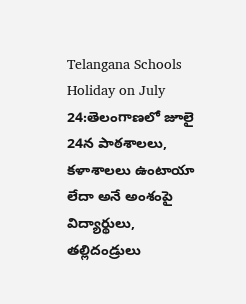Telangana Schools Holiday on July 24:తెలంగాణలో జూలై 24న పాఠశాలలు, కళాశాలలు ఉంటాయా లేదా అనే అంశంపై విద్యార్థులు, తల్లిదండ్రులు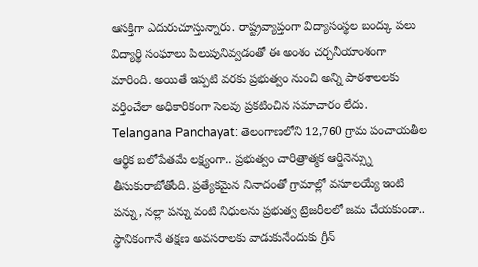ఆసక్తిగా ఎదురుచూస్తున్నారు. రాష్ట్రవ్యాప్తంగా విద్యాసంస్థల బంద్కు పలు విద్యార్థి సంఘాలు పిలుపునివ్వడంతో ఈ అంశం చర్చనీయాంశంగా మారింది. అయితే ఇప్పటి వరకు ప్రభుత్వం నుంచి అన్ని పాఠశాలలకు వర్తించేలా అధికారికంగా సెలవు ప్రకటించిన సమాచారం లేదు.
Telangana Panchayat: తెలంగాణలోని 12,760 గ్రామ పంచాయతీల ఆర్థిక బలోపేతమే లక్ష్యంగా.. ప్రభుత్వం చారిత్రాత్మక ఆర్డినెన్స్ను తీసుకురాబోతోంది. ప్రత్యేకమైన నినాదంతో గ్రామాల్లో వసూలయ్యే ఇంటి పన్ను, నల్లా పన్ను వంటి నిధులను ప్రభుత్వ ట్రెజరీలలో జమ చేయకుండా.. స్థానికంగానే తక్షణ అవసరాలకు వాడుకునేందుకు గ్రీన్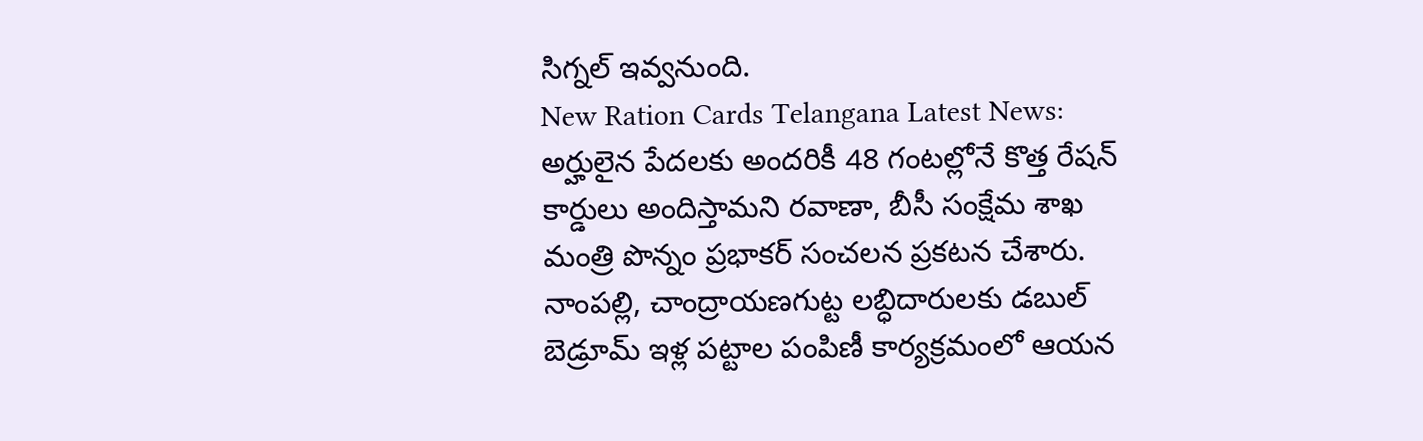సిగ్నల్ ఇవ్వనుంది.
New Ration Cards Telangana Latest News: అర్హులైన పేదలకు అందరికీ 48 గంటల్లోనే కొత్త రేషన్ కార్డులు అందిస్తామని రవాణా, బీసీ సంక్షేమ శాఖ మంత్రి పొన్నం ప్రభాకర్ సంచలన ప్రకటన చేశారు. నాంపల్లి, చాంద్రాయణగుట్ట లబ్ధిదారులకు డబుల్ బెడ్రూమ్ ఇళ్ల పట్టాల పంపిణీ కార్యక్రమంలో ఆయన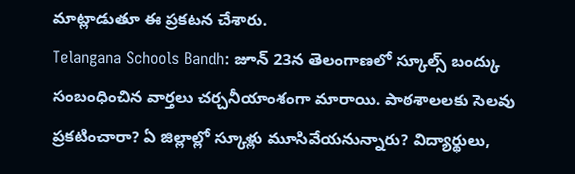మాట్లాడుతూ ఈ ప్రకటన చేశారు.
Telangana Schools Bandh: జూన్ 23న తెలంగాణలో స్కూల్స్ బంద్కు సంబంధించిన వార్తలు చర్చనీయాంశంగా మారాయి. పాఠశాలలకు సెలవు ప్రకటించారా? ఏ జిల్లాల్లో స్కూళ్లు మూసివేయనున్నారు? విద్యార్థులు,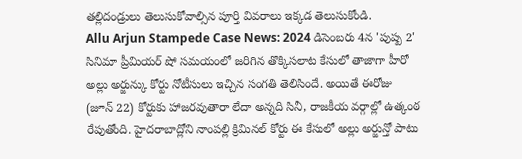తల్లిదండ్రులు తెలుసుకోవాల్సిన పూర్తి వివరాలు ఇక్కడ తెలుసుకోండి.
Allu Arjun Stampede Case News: 2024 డిసెంబరు 4న 'పుష్ప 2' సినిమా ప్రీమియర్ షో సమయంలో జరిగిన తొక్కిసలాట కేసులో తాజాగా హీరో అల్లు అర్జున్కు కోర్టు నోటీసులు ఇచ్చిన సంగతి తెలిసిందే. అయితే ఈరోజు (జూన్ 22) కోర్టుకు హాజరవుతారా లేదా అన్నది సినీ, రాజకీయ వర్గాల్లో ఉత్కంఠ రేపుతోంది. హైదరాబాద్లోని నాంపల్లి క్రిమినల్ కోర్టు ఈ కేసులో అల్లు అర్జున్తో పాటు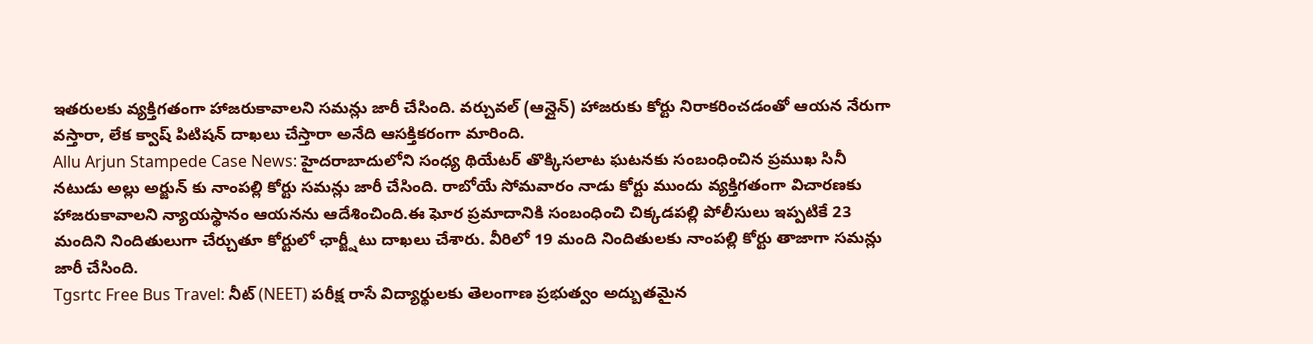ఇతరులకు వ్యక్తిగతంగా హాజరుకావాలని సమన్లు జారీ చేసింది. వర్చువల్ (ఆన్లైన్) హాజరుకు కోర్టు నిరాకరించడంతో ఆయన నేరుగా వస్తారా, లేక క్వాష్ పిటిషన్ దాఖలు చేస్తారా అనేది ఆసక్తికరంగా మారింది.
Allu Arjun Stampede Case News: హైదరాబాదులోని సంధ్య థియేటర్ తొక్కిసలాట ఘటనకు సంబంధించిన ప్రముఖ సినీ నటుడు అల్లు అర్జున్ కు నాంపల్లి కోర్టు సమన్లు జారీ చేసింది. రాబోయే సోమవారం నాడు కోర్టు ముందు వ్యక్తిగతంగా విచారణకు హాజరుకావాలని న్యాయస్థానం ఆయనను ఆదేశించింది.ఈ ఘోర ప్రమాదానికి సంబంధించి చిక్కడపల్లి పోలీసులు ఇప్పటికే 23 మందిని నిందితులుగా చేర్చుతూ కోర్టులో ఛార్జ్షీటు దాఖలు చేశారు. వీరిలో 19 మంది నిందితులకు నాంపల్లి కోర్టు తాజాగా సమన్లు జారీ చేసింది.
Tgsrtc Free Bus Travel: నీట్ (NEET) పరీక్ష రాసే విద్యార్థులకు తెలంగాణ ప్రభుత్వం అద్బుతమైన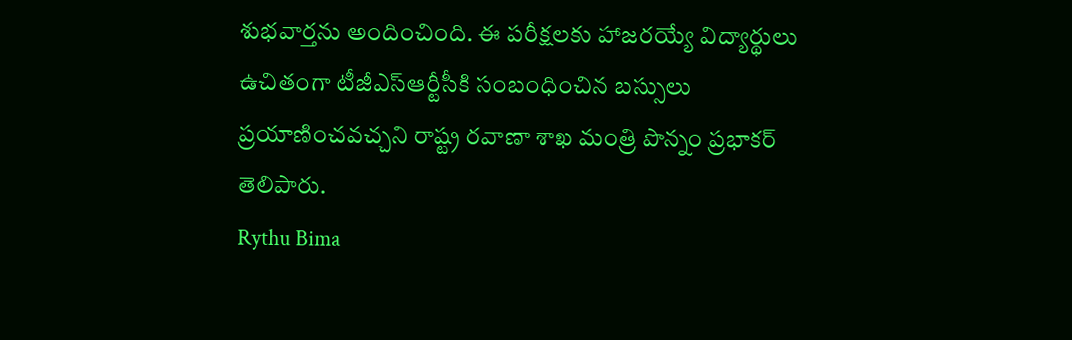శుభవార్తను అందించింది. ఈ పరీక్షలకు హాజరయ్యే విద్యార్థులు ఉచితంగా టీజీఎస్ఆర్టీసీకి సంబంధించిన బస్సులు ప్రయాణించవచ్చని రాష్ట్ర రవాణా శాఖ మంత్రి పొన్నం ప్రభాకర్ తెలిపారు.
Rythu Bima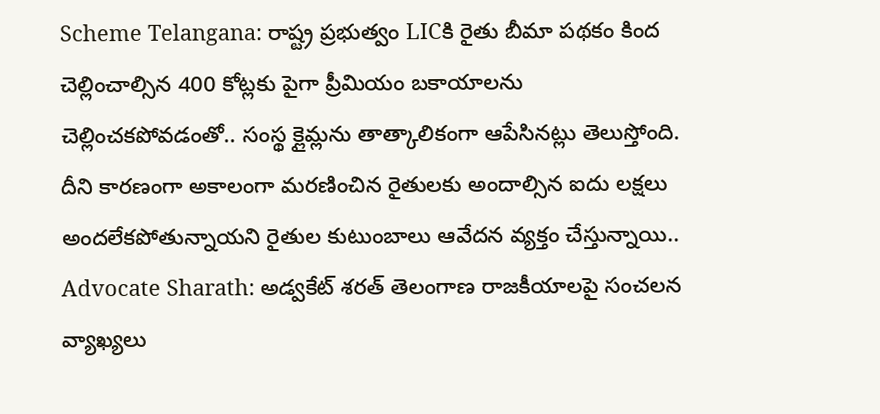Scheme Telangana: రాష్ట్ర ప్రభుత్వం LICకి రైతు బీమా పథకం కింద చెల్లించాల్సిన 400 కోట్లకు పైగా ప్రీమియం బకాయాలను చెల్లించకపోవడంతో.. సంస్థ క్లైమ్లను తాత్కాలికంగా ఆపేసినట్లు తెలుస్తోంది. దీని కారణంగా అకాలంగా మరణించిన రైతులకు అందాల్సిన ఐదు లక్షలు అందలేకపోతున్నాయని రైతుల కుటుంబాలు ఆవేదన వ్యక్తం చేస్తున్నాయి..
Advocate Sharath: అడ్వకేట్ శరత్ తెలంగాణ రాజకీయాలపై సంచలన వ్యాఖ్యలు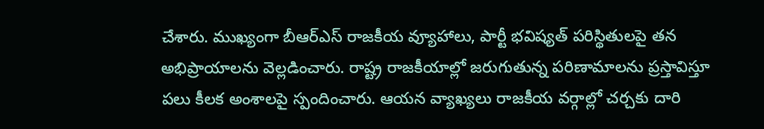చేశారు. ముఖ్యంగా బీఆర్ఎస్ రాజకీయ వ్యూహాలు, పార్టీ భవిష్యత్ పరిస్థితులపై తన అభిప్రాయాలను వెల్లడించారు. రాష్ట్ర రాజకీయాల్లో జరుగుతున్న పరిణామాలను ప్రస్తావిస్తూ పలు కీలక అంశాలపై స్పందించారు. ఆయన వ్యాఖ్యలు రాజకీయ వర్గాల్లో చర్చకు దారి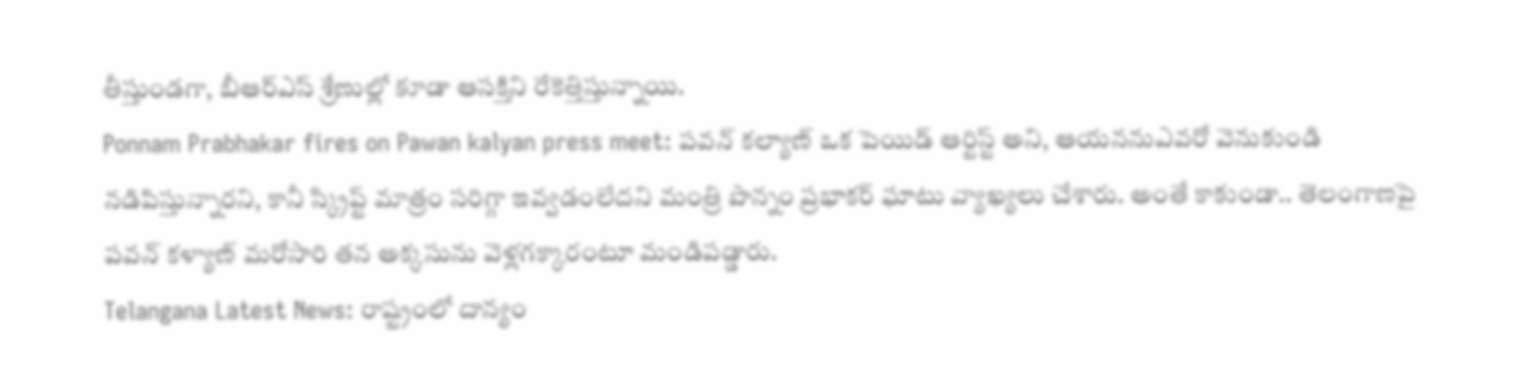తీస్తుండగా, బీఆర్ఎస్ శ్రేణుల్లో కూడా ఆసక్తిని రేకెత్తిస్తున్నాయి.
Ponnam Prabhakar fires on Pawan kalyan press meet: పవన్ కల్యాణ్ ఒక పెయిడ్ ఆర్టిస్ట్ అని, ఆయననుఎవరో వెనుకుండి నడిపిస్తున్నారని, కానీ స్క్రిప్ట్ మాత్రం సరిగ్గా ఇవ్వడంలేదని మంత్రి పొన్నం ప్రభాకర్ ఘాటు వ్యాఖ్యలు చేశారు. అంతే కాకుండా.. తెలంగాణపై పవన్ కళ్యాణ్ మరోసారి తన అక్కసును వెళ్లగక్కారంటూ మండిపడ్డారు.
Telangana Latest News: రాష్ట్రంలో దాన్యం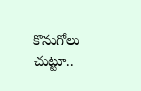కొనుగోలు చుట్టూ..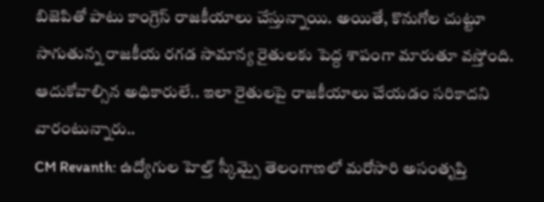బిజెపితో పాటు కాంగ్రెస్ రాజకీయాలు చేస్తున్నాయి. అయితే, కొనుగోల చుట్టూ సాగుతున్న రాజకీయ రగడ సామాన్య రైతులకు పెద్ద శాపంగా మారుతూ వస్తోంది. ఆదుకోవాల్సిన అధికారులే.. ఇలా రైతులపై రాజకీయాలు చేయడం సరికాదని వారంటున్నారు..
CM Revanth: ఉద్యోగుల హెల్త్ స్కీమ్పై తెలంగాణలో మరోసారి అసంతృప్తి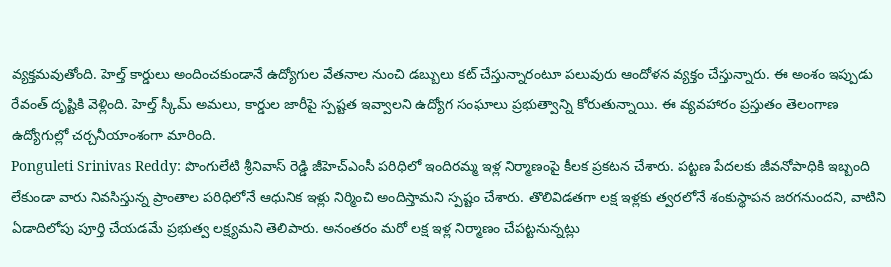వ్యక్తమవుతోంది. హెల్త్ కార్డులు అందించకుండానే ఉద్యోగుల వేతనాల నుంచి డబ్బులు కట్ చేస్తున్నారంటూ పలువురు ఆందోళన వ్యక్తం చేస్తున్నారు. ఈ అంశం ఇప్పుడు రేవంత్ దృష్టికి వెళ్లింది. హెల్త్ స్కీమ్ అమలు, కార్డుల జారీపై స్పష్టత ఇవ్వాలని ఉద్యోగ సంఘాలు ప్రభుత్వాన్ని కోరుతున్నాయి. ఈ వ్యవహారం ప్రస్తుతం తెలంగాణ ఉద్యోగుల్లో చర్చనీయాంశంగా మారింది.
Ponguleti Srinivas Reddy: పొంగులేటి శ్రీనివాస్ రెడ్డి జీహెచ్ఎంసీ పరిధిలో ఇందిరమ్మ ఇళ్ల నిర్మాణంపై కీలక ప్రకటన చేశారు. పట్టణ పేదలకు జీవనోపాధికి ఇబ్బంది లేకుండా వారు నివసిస్తున్న ప్రాంతాల పరిధిలోనే ఆధునిక ఇళ్లు నిర్మించి అందిస్తామని స్పష్టం చేశారు. తొలివిడతగా లక్ష ఇళ్లకు త్వరలోనే శంకుస్థాపన జరగనుందని, వాటిని ఏడాదిలోపు పూర్తి చేయడమే ప్రభుత్వ లక్ష్యమని తెలిపారు. అనంతరం మరో లక్ష ఇళ్ల నిర్మాణం చేపట్టనున్నట్లు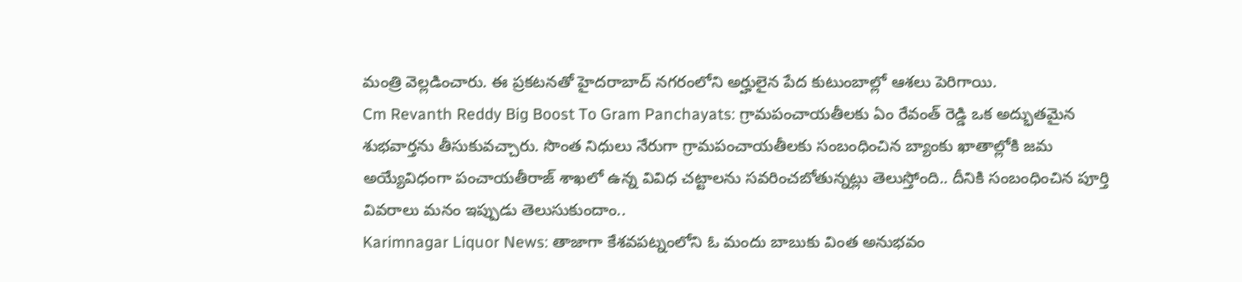మంత్రి వెల్లడించారు. ఈ ప్రకటనతో హైదరాబాద్ నగరంలోని అర్హులైన పేద కుటుంబాల్లో ఆశలు పెరిగాయి.
Cm Revanth Reddy Big Boost To Gram Panchayats: గ్రామపంచాయతీలకు ఏం రేవంత్ రెడ్డి ఒక అద్భుతమైన శుభవార్తను తీసుకువచ్చారు. సొంత నిధులు నేరుగా గ్రామపంచాయతీలకు సంబంధించిన బ్యాంకు ఖాతాల్లోకి జమ అయ్యేవిధంగా పంచాయతీరాజ్ శాఖలో ఉన్న వివిధ చట్టాలను సవరించబోతున్నట్లు తెలుస్తోంది.. దీనికి సంబంధించిన పూర్తి వివరాలు మనం ఇప్పుడు తెలుసుకుందాం..
Karimnagar Liquor News: తాజాగా కేశవపట్నంలోని ఓ మందు బాబుకు వింత అనుభవం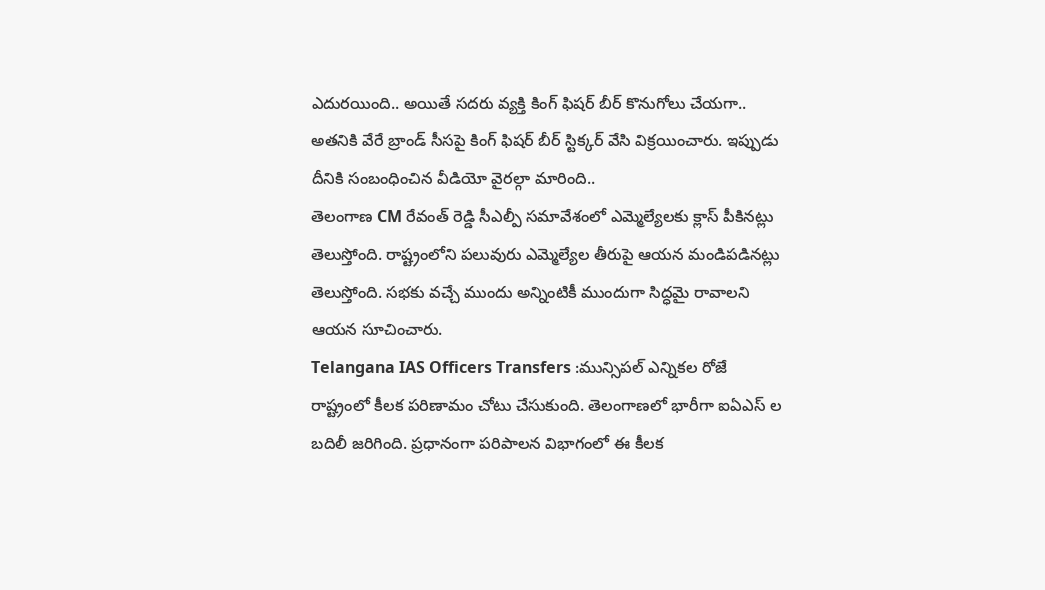ఎదురయింది.. అయితే సదరు వ్యక్తి కింగ్ ఫిషర్ బీర్ కొనుగోలు చేయగా.. అతనికి వేరే బ్రాండ్ సీసపై కింగ్ ఫిషర్ బీర్ స్టిక్కర్ వేసి విక్రయించారు. ఇప్పుడు దీనికి సంబంధించిన వీడియో వైరల్గా మారింది..
తెలంగాణ CM రేవంత్ రెడ్డి సీఎల్పీ సమావేశంలో ఎమ్మెల్యేలకు క్లాస్ పీకినట్లు తెలుస్తోంది. రాష్ట్రంలోని పలువురు ఎమ్మెల్యేల తీరుపై ఆయన మండిపడినట్లు తెలుస్తోంది. సభకు వచ్చే ముందు అన్నింటికీ ముందుగా సిద్ధమై రావాలని ఆయన సూచించారు.
Telangana IAS Officers Transfers :మున్సిపల్ ఎన్నికల రోజే రాష్ట్రంలో కీలక పరిణామం చోటు చేసుకుంది. తెలంగాణలో భారీగా ఐఏఎస్ ల బదిలీ జరిగింది. ప్రధానంగా పరిపాలన విభాగంలో ఈ కీలక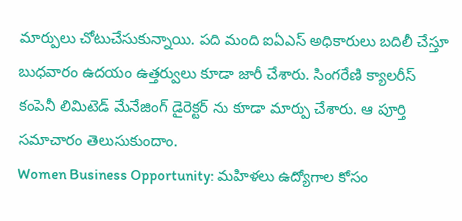మార్పులు చోటుచేసుకున్నాయి. పది మంది ఐఏఎస్ అధికారులు బదిలీ చేస్తూ బుధవారం ఉదయం ఉత్తర్వులు కూడా జారీ చేశారు. సింగరేణి క్యాలరీస్ కంపెనీ లిమిటెడ్ మేనేజింగ్ డైరెక్టర్ ను కూడా మార్పు చేశారు. ఆ పూర్తి సమాచారం తెలుసుకుందాం.
Women Business Opportunity: మహిళలు ఉద్యోగాల కోసం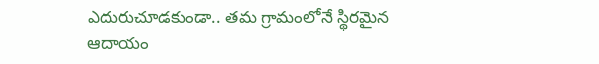ఎదురుచూడకుండా.. తమ గ్రామంలోనే స్థిరమైన ఆదాయం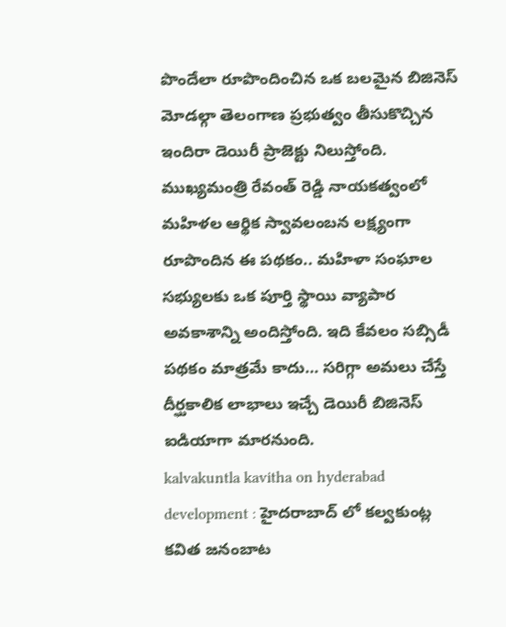పొందేలా రూపొందించిన ఒక బలమైన బిజినెస్ మోడల్గా తెలంగాణ ప్రభుత్వం తీసుకొచ్చిన ఇందిరా డెయిరీ ప్రాజెక్టు నిలుస్తోంది. ముఖ్యమంత్రి రేవంత్ రెడ్డి నాయకత్వంలో మహిళల ఆర్థిక స్వావలంబన లక్ష్యంగా రూపొందిన ఈ పథకం.. మహిళా సంఘాల సభ్యులకు ఒక పూర్తి స్థాయి వ్యాపార అవకాశాన్ని అందిస్తోంది. ఇది కేవలం సబ్సిడీ పథకం మాత్రమే కాదు… సరిగ్గా అమలు చేస్తే దీర్ఘకాలిక లాభాలు ఇచ్చే డెయిరీ బిజినెస్ ఐడియాగా మారనుంది.
kalvakuntla kavitha on hyderabad development : హైదరాబాద్ లో కల్వకుంట్ల కవిత జనంబాట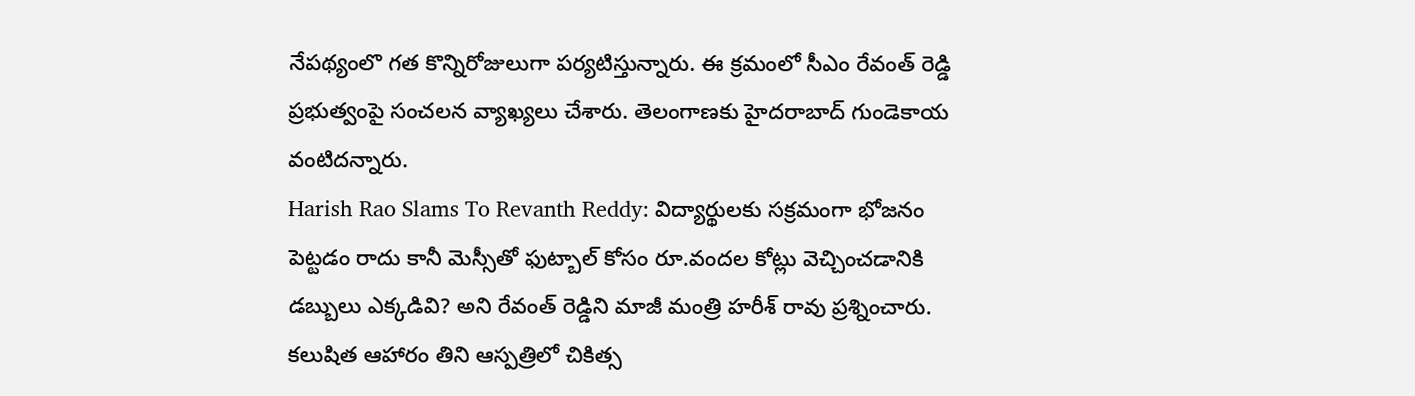నేపథ్యంలొ గత కొన్నిరోజులుగా పర్యటిస్తున్నారు. ఈ క్రమంలో సీఎం రేవంత్ రెడ్డి ప్రభుత్వంపై సంచలన వ్యాఖ్యలు చేశారు. తెలంగాణకు హైదరాబాద్ గుండెకాయ వంటిదన్నారు.
Harish Rao Slams To Revanth Reddy: విద్యార్థులకు సక్రమంగా భోజనం పెట్టడం రాదు కానీ మెస్సీతో ఫుట్బాల్ కోసం రూ.వందల కోట్లు వెచ్చించడానికి డబ్బులు ఎక్కడివి? అని రేవంత్ రెడ్డిని మాజీ మంత్రి హరీశ్ రావు ప్రశ్నించారు. కలుషిత ఆహారం తిని ఆస్పత్రిలో చికిత్స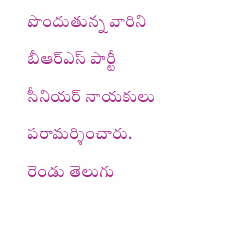పొందుతున్న వారిని బీఆర్ఎస్ పార్టీ సీనియర్ నాయకులు పరామర్శించారు.
రెండు తెలుగు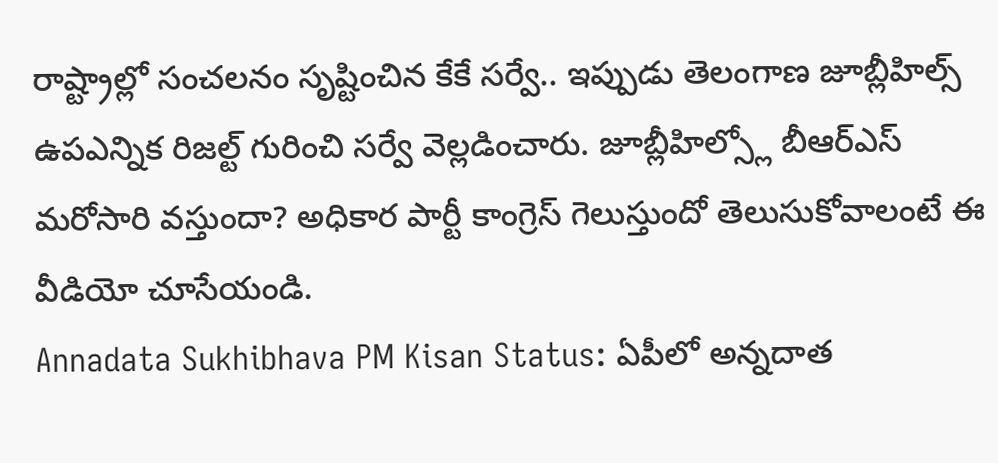రాష్ట్రాల్లో సంచలనం సృష్టించిన కేకే సర్వే.. ఇప్పుడు తెలంగాణ జూబ్లీహిల్స్ ఉపఎన్నిక రిజల్ట్ గురించి సర్వే వెల్లడించారు. జూబ్లీహిల్స్లో బీఆర్ఎస్ మరోసారి వస్తుందా? అధికార పార్టీ కాంగ్రెస్ గెలుస్తుందో తెలుసుకోవాలంటే ఈ వీడియో చూసేయండి.
Annadata Sukhibhava PM Kisan Status: ఏపీలో అన్నదాత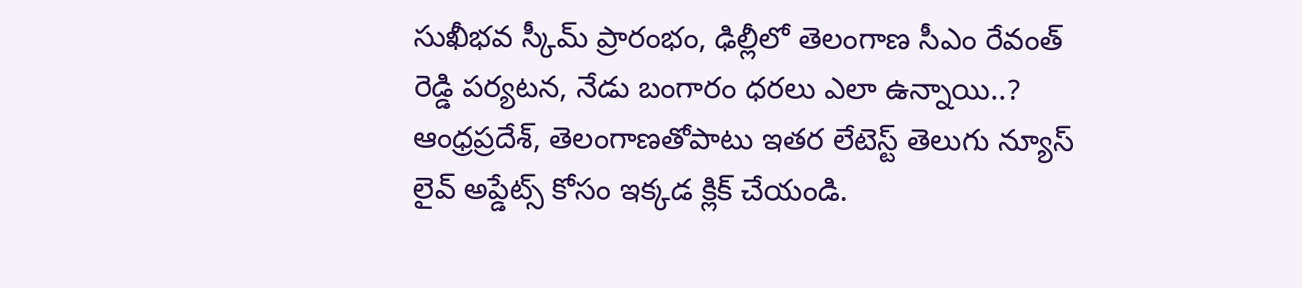సుఖీభవ స్కీమ్ ప్రారంభం, ఢిల్లీలో తెలంగాణ సీఎం రేవంత్ రెడ్డి పర్యటన, నేడు బంగారం ధరలు ఎలా ఉన్నాయి..? ఆంధ్రప్రదేశ్, తెలంగాణతోపాటు ఇతర లేటెస్ట్ తెలుగు న్యూస్ లైవ్ అప్డేట్స్ కోసం ఇక్కడ క్లిక్ చేయండి.